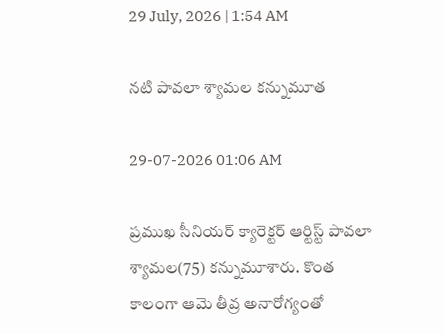29 July, 2026 | 1:54 AM

నటి పావలా శ్యామల కన్నుమూత

29-07-2026 01:06 AM

ప్రముఖ సీనియర్ క్యారెక్టర్ ఆర్టిస్ట్ పావలా శ్యామల(75) కన్నుమూశారు. కొంత కాలంగా ఆమె తీవ్ర అనారోగ్యంతో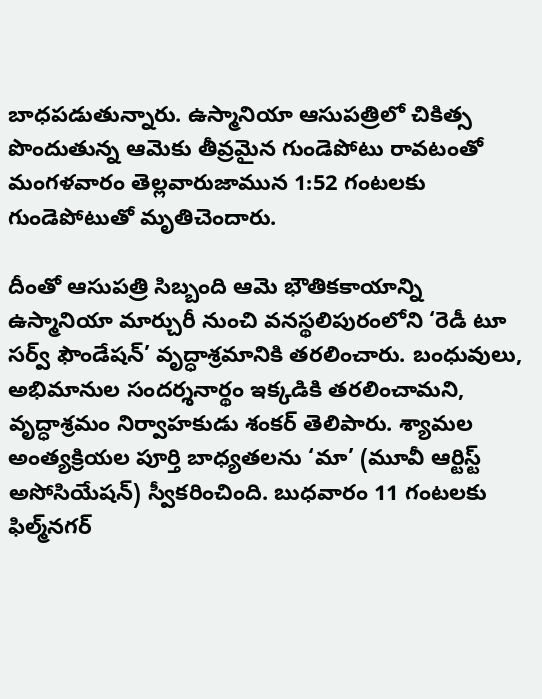బాధపడుతున్నారు. ఉస్మానియా ఆసుపత్రిలో చికిత్స పొందుతున్న ఆమెకు తీవ్రమైన గుండెపోటు రావటంతో మంగళవారం తెల్లవారుజామున 1:52 గంటలకు గుండెపోటుతో మృతిచెందారు.

దీంతో ఆసుపత్రి సిబ్బంది ఆమె భౌతికకాయాన్ని ఉస్మానియా మార్చురీ నుంచి వనస్థలిపురంలోని ‘రెడీ టూ సర్వ్ ఫౌండేషన్’ వృద్ధాశ్రమానికి తరలించారు. బంధువులు, అభిమానుల సందర్శనార్థం ఇక్కడికి తరలించామని, వృద్ధాశ్రమం నిర్వాహకుడు శంకర్ తెలిపారు. శ్యామల అంత్యక్రియల పూర్తి బాధ్యతలను ‘మా’ (మూవీ ఆర్టిస్ట్ అసోసియేషన్) స్వీకరించింది. బుధవారం 11 గంటలకు ఫిల్మ్‌నగర్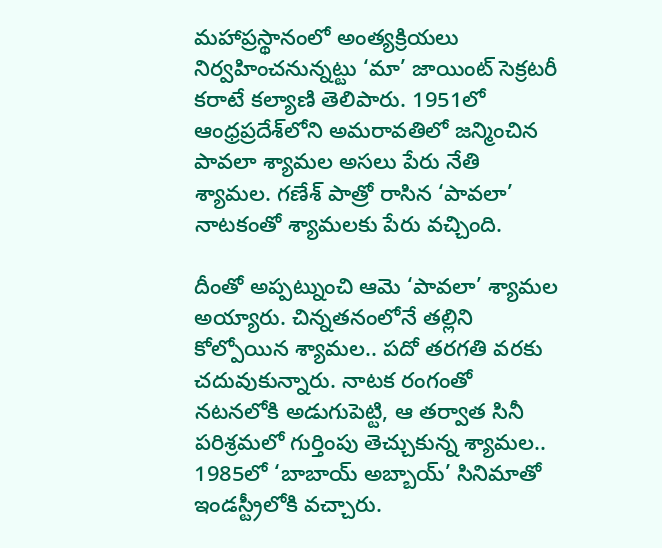మహాప్రస్థానంలో అంత్యక్రియలు నిర్వహించనున్నట్టు ‘మా’ జాయింట్ సెక్రటరీ కరాటే కల్యాణి తెలిపారు. 1951లో ఆంధ్రప్రదేశ్‌లోని అమరావతిలో జన్మించిన పావలా శ్యామల అసలు పేరు నేతి శ్యామల. గణేశ్ పాత్రో రాసిన ‘పావలా’ నాటకంతో శ్యామలకు పేరు వచ్చింది.

దీంతో అప్పట్నుంచి ఆమె ‘పావలా’ శ్యామల అయ్యారు. చిన్నతనంలోనే తల్లిని కోల్పోయిన శ్యామల.. పదో తరగతి వరకు చదువుకున్నారు. నాటక రంగంతో నటనలోకి అడుగుపెట్టి, ఆ తర్వాత సినీ పరిశ్రమలో గుర్తింపు తెచ్చుకున్న శ్యామల.. 1985లో ‘బాబాయ్ అబ్బాయ్’ సినిమాతో ఇండస్ట్రీలోకి వచ్చారు.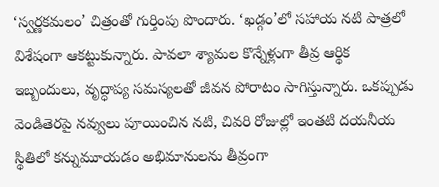‘స్వర్ణకమలం’ చిత్రంతో గుర్తింపు పొందారు. ‘ఖడ్గం’లో సహాయ నటి పాత్రలో విశేషంగా ఆకట్టుకున్నారు. పావలా శ్యామల కొన్నేళ్లుగా తీవ్ర ఆర్థిక ఇబ్బందులు, వృద్ధాప్య సమస్యలతో జీవన పోరాటం సాగిస్తున్నారు. ఒకప్పుడు వెండితెరపై నవ్వులు పూయించిన నటి, చివరి రోజుల్లో ఇంతటి దయనీయ స్థితిలో కన్నుమూయడం అభిమానులను తీవ్రంగా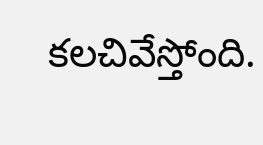కలచివేస్తోంది.